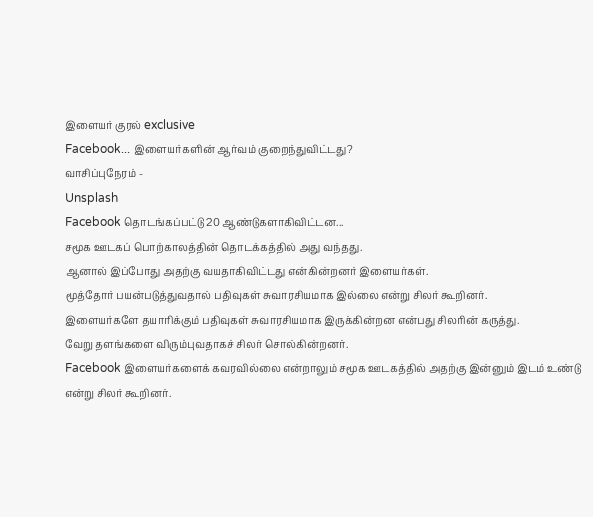இளையர் குரல் exclusive
Facebook... இளையர்களின் ஆர்வம் குறைந்துவிட்டது?
வாசிப்புநேரம் -
Unsplash
Facebook தொடங்கப்பட்டு 20 ஆண்டுகளாகிவிட்டன...
சமூக ஊடகப் பொற்காலத்தின் தொடக்கத்தில் அது வந்தது.
ஆனால் இப்போது அதற்கு வயதாகிவிட்டது என்கின்றனர் இளையர்கள்.
மூத்தோர் பயன்படுத்துவதால் பதிவுகள் சுவாரசியமாக இல்லை என்று சிலர் கூறினர்.
இளையர்களே தயாரிக்கும் பதிவுகள் சுவாரசியமாக இருக்கின்றன என்பது சிலரின் கருத்து.
வேறு தளங்களை விரும்புவதாகச் சிலர் சொல்கின்றனர்.
Facebook இளையர்களைக் கவரவில்லை என்றாலும் சமூக ஊடகத்தில் அதற்கு இன்னும் இடம் உண்டு என்று சிலர் கூறினர்.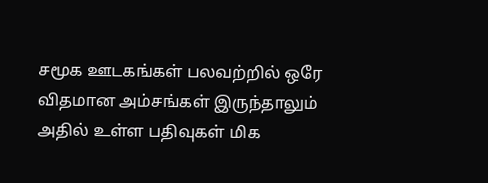சமூக ஊடகங்கள் பலவற்றில் ஒரே விதமான அம்சங்கள் இருந்தாலும் அதில் உள்ள பதிவுகள் மிக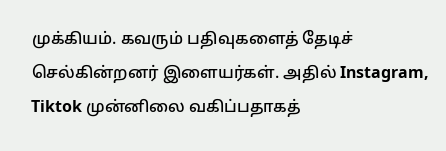முக்கியம். கவரும் பதிவுகளைத் தேடிச் செல்கின்றனர் இளையர்கள். அதில் Instagram, Tiktok முன்னிலை வகிப்பதாகத்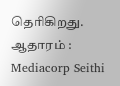தெரிகிறது.
ஆதாரம் : Mediacorp Seithi